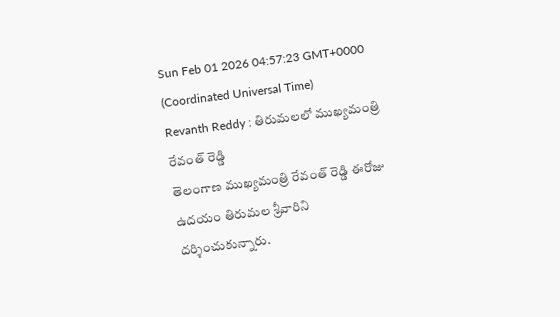Sun Feb 01 2026 04:57:23 GMT+0000 (Coordinated Universal Time)
Revanth Reddy : తిరుమలలో ముఖ్యమంత్రి రేవంత్ రెడ్డి
తెలంగాణ ముఖ్యమంత్రి రేవంత్ రెడ్డి ఈరోజు ఉదయం తిరుమల శ్రీవారిని దర్శించుకున్నారు.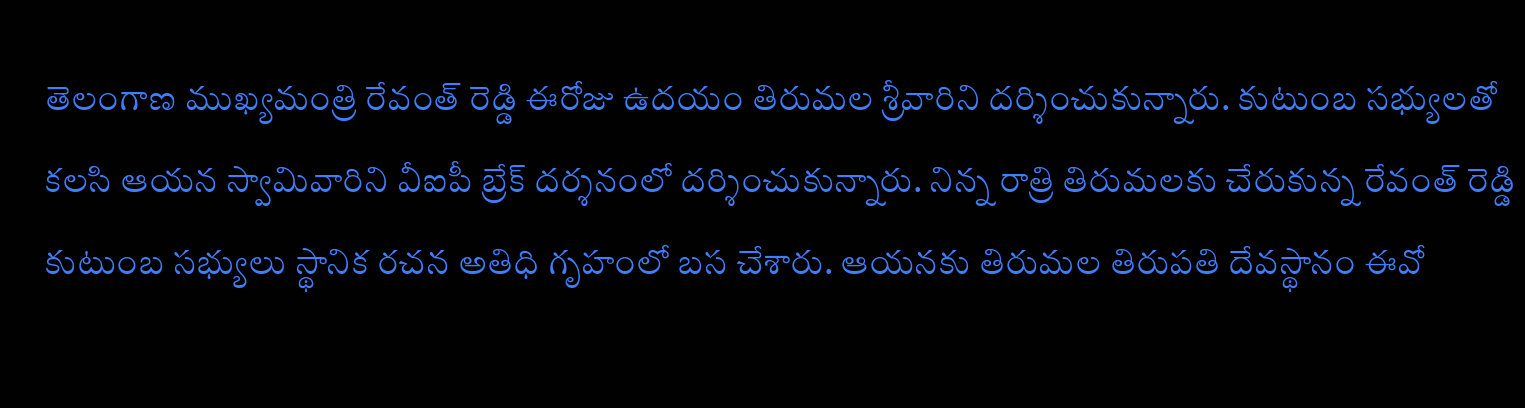తెలంగాణ ముఖ్యమంత్రి రేవంత్ రెడ్డి ఈరోజు ఉదయం తిరుమల శ్రీవారిని దర్శించుకున్నారు. కుటుంబ సభ్యులతో కలసి ఆయన స్వామివారిని వీఐపీ బ్రేక్ దర్శనంలో దర్శించుకున్నారు. నిన్న రాత్రి తిరుమలకు చేరుకున్న రేవంత్ రెడ్డి కుటుంబ సభ్యులు స్థానిక రచన అతిధి గృహంలో బస చేశారు. ఆయనకు తిరుమల తిరుపతి దేవస్థానం ఈవో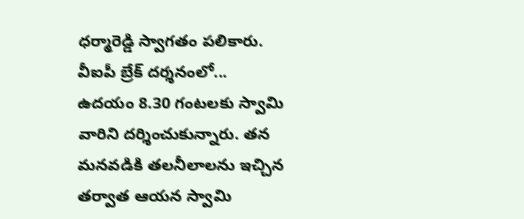ధర్మారెడ్డి స్వాగతం పలికారు.
వీఐపీ బ్రేక్ దర్శనంలో...
ఉదయం 8.30 గంటలకు స్వామి వారిని దర్శించుకున్నారు. తన మనవడికి తలనీలాలను ఇచ్చిన తర్వాత ఆయన స్వామి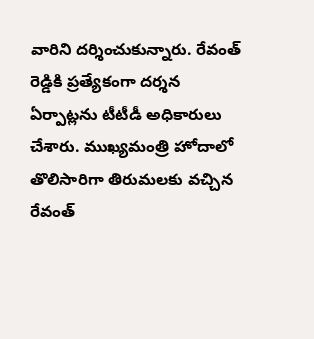వారిని దర్శించుకున్నారు. రేవంత్ రెడ్డికి ప్రత్యేకంగా దర్శన ఏర్పాట్లను టీటీడీ అధికారులు చేశారు. ముఖ్యమంత్రి హోదాలో తొలిసారిగా తిరుమలకు వచ్చిన రేవంత్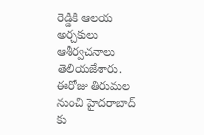రెడ్డికి ఆలయ అర్చకులు ఆశీర్వచనాలు తెలియజేశారు. ఈరోజు తిరుమల నుంచి హైదరాబాద్ కు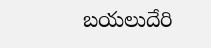బయలుదేరి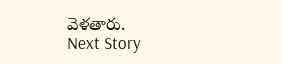వెళతారు.
Next Story